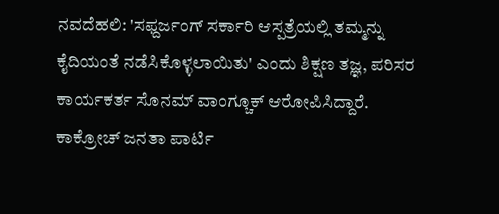ನವದೆಹಲಿ: 'ಸಫ್ದರ್ಜಂಗ್ ಸರ್ಕಾರಿ ಆಸ್ಪತ್ರೆಯಲ್ಲಿ ತಮ್ಮನ್ನು ಕೈದಿಯಂತೆ ನಡೆಸಿಕೊಳ್ಳಲಾಯಿತು' ಎಂದು ಶಿಕ್ಷಣ ತಜ್ಞ, ಪರಿಸರ ಕಾರ್ಯಕರ್ತ ಸೊನಮ್ ವಾಂಗ್ಚೂಕ್ ಆರೋಪಿಸಿದ್ದಾರೆ.
ಕಾಕ್ರೋಚ್ ಜನತಾ ಪಾರ್ಟಿ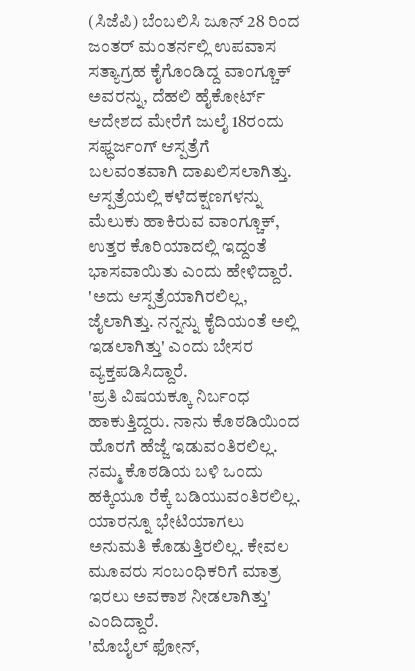(ಸಿಜೆಪಿ) ಬೆಂಬಲಿಸಿ ಜೂನ್ 28 ರಿಂದ ಜಂತರ್ ಮಂತರ್ನಲ್ಲಿ ಉಪವಾಸ ಸತ್ಯಾಗ್ರಹ ಕೈಗೊಂಡಿದ್ದ ವಾಂಗ್ಚೂಕ್ ಅವರನ್ನು, ದೆಹಲಿ ಹೈಕೋರ್ಟ್ ಆದೇಶದ ಮೇರೆಗೆ ಜುಲೈ 18ರಂದು ಸಫ್ಧರ್ಜಂಗ್ ಆಸ್ಪತ್ರೆಗೆ ಬಲವಂತವಾಗಿ ದಾಖಲಿಸಲಾಗಿತ್ತು.
ಆಸ್ಪತ್ರೆಯಲ್ಲಿ ಕಳೆದಕ್ಷಣಗಳನ್ನು ಮೆಲುಕು ಹಾಕಿರುವ ವಾಂಗ್ಚೂಕ್, ಉತ್ತರ ಕೊರಿಯಾದಲ್ಲಿ ಇದ್ದಂತೆ ಭಾಸವಾಯಿತು ಎಂದು ಹೇಳಿದ್ದಾರೆ.
'ಅದು ಆಸ್ಪತ್ರೆಯಾಗಿರಲಿಲ್ಲ, ಜೈಲಾಗಿತ್ತು. ನನ್ನನ್ನು ಕೈದಿಯಂತೆ ಅಲ್ಲಿ ಇಡಲಾಗಿತ್ತು' ಎಂದು ಬೇಸರ ವ್ಯಕ್ತಪಡಿಸಿದ್ದಾರೆ.
'ಪ್ರತಿ ವಿಷಯಕ್ಕೂ ನಿರ್ಬಂಧ ಹಾಕುತ್ತಿದ್ದರು. ನಾನು ಕೊಠಡಿಯಿಂದ ಹೊರಗೆ ಹೆಜ್ಜೆ ಇಡುವಂತಿರಲಿಲ್ಲ. ನಮ್ಮ ಕೊಠಡಿಯ ಬಳಿ ಒಂದು ಹಕ್ಕಿಯೂ ರೆಕ್ಕೆ ಬಡಿಯುವಂತಿರಲಿಲ್ಲ. ಯಾರನ್ನೂ ಭೇಟಿಯಾಗಲು ಅನುಮತಿ ಕೊಡುತ್ತಿರಲಿಲ್ಲ. ಕೇವಲ ಮೂವರು ಸಂಬಂಧಿಕರಿಗೆ ಮಾತ್ರ ಇರಲು ಅವಕಾಶ ನೀಡಲಾಗಿತ್ತು' ಎಂದಿದ್ದಾರೆ.
'ಮೊಬೈಲ್ ಫೋನ್,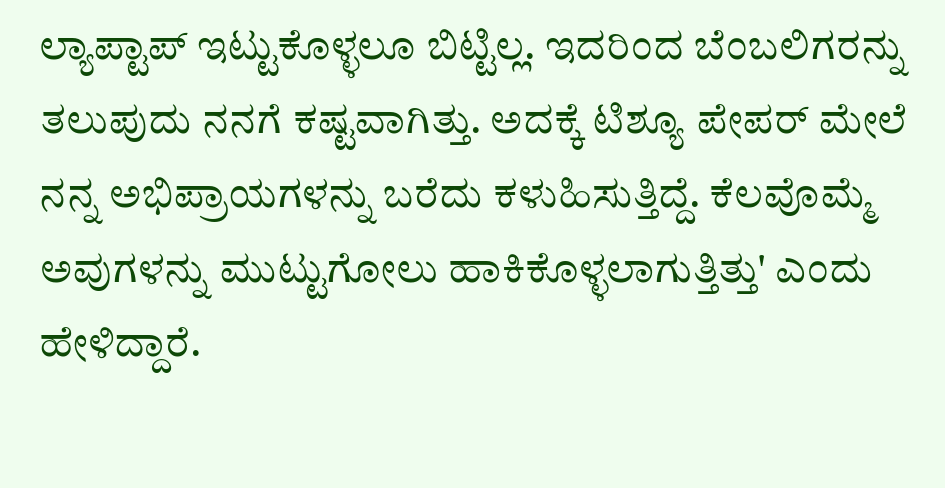ಲ್ಯಾಪ್ಟಾಪ್ ಇಟ್ಟುಕೊಳ್ಳಲೂ ಬಿಟ್ಟಿಲ್ಲ. ಇದರಿಂದ ಬೆಂಬಲಿಗರನ್ನು ತಲುಪುದು ನನಗೆ ಕಷ್ಟವಾಗಿತ್ತು. ಅದಕ್ಕೆ ಟಿಶ್ಯೂ ಪೇಪರ್ ಮೇಲೆ ನನ್ನ ಅಭಿಪ್ರಾಯಗಳನ್ನು ಬರೆದು ಕಳುಹಿಸುತ್ತಿದ್ದೆ. ಕೆಲವೊಮ್ಮೆ ಅವುಗಳನ್ನು ಮುಟ್ಟುಗೋಲು ಹಾಕಿಕೊಳ್ಳಲಾಗುತ್ತಿತ್ತು' ಎಂದು ಹೇಳಿದ್ದಾರೆ.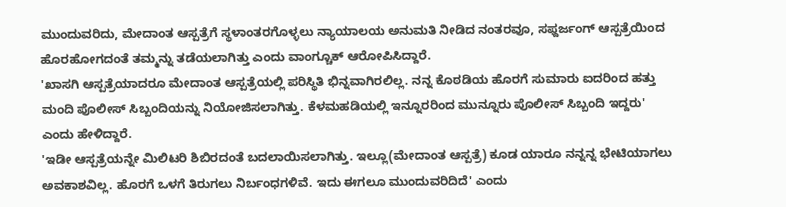ಮುಂದುವರಿದು, ಮೇದಾಂತ ಆಸ್ಪತ್ರೆಗೆ ಸ್ಥಳಾಂತರಗೊಳ್ಳಲು ನ್ಯಾಯಾಲಯ ಅನುಮತಿ ನೀಡಿದ ನಂತರವೂ, ಸಫ್ದರ್ಜಂಗ್ ಆಸ್ಪತ್ರೆಯಿಂದ ಹೊರಹೋಗದಂತೆ ತಮ್ಮನ್ನು ತಡೆಯಲಾಗಿತ್ತು ಎಂದು ವಾಂಗ್ಚೂಕ್ ಆರೋಪಿಸಿದ್ದಾರೆ.
'ಖಾಸಗಿ ಆಸ್ಪತ್ರೆಯಾದರೂ ಮೇದಾಂತ ಆಸ್ಪತ್ರೆಯಲ್ಲಿ ಪರಿಸ್ಥಿತಿ ಭಿನ್ನವಾಗಿರಲಿಲ್ಲ. ನನ್ನ ಕೊಠಡಿಯ ಹೊರಗೆ ಸುಮಾರು ಐದರಿಂದ ಹತ್ತು ಮಂದಿ ಪೊಲೀಸ್ ಸಿಬ್ಬಂದಿಯನ್ನು ನಿಯೋಜಿಸಲಾಗಿತ್ತು. ಕೆಳಮಹಡಿಯಲ್ಲಿ ಇನ್ನೂರರಿಂದ ಮುನ್ನೂರು ಪೊಲೀಸ್ ಸಿಬ್ಬಂದಿ ಇದ್ದರು' ಎಂದು ಹೇಳಿದ್ದಾರೆ.
'ಇಡೀ ಆಸ್ಪತ್ರೆಯನ್ನೇ ಮಿಲಿಟರಿ ಶಿಬಿರದಂತೆ ಬದಲಾಯಿಸಲಾಗಿತ್ತು. ಇಲ್ಲೂ(ಮೇದಾಂತ ಆಸ್ಪತ್ರೆ) ಕೂಡ ಯಾರೂ ನನ್ನನ್ನ ಭೇಟಿಯಾಗಲು ಅವಕಾಶವಿಲ್ಲ. ಹೊರಗೆ ಒಳಗೆ ತಿರುಗಲು ನಿರ್ಬಂಧಗಳಿವೆ. ಇದು ಈಗಲೂ ಮುಂದುವರಿದಿದೆ' ಎಂದು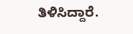ತಿಳಿಸಿದ್ದಾರೆ.